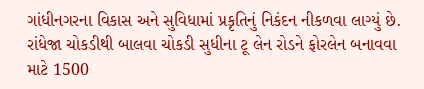ગાંધીનગરના વિકાસ અને સુવિધામાં પ્રકૃતિનું નિકંદન નીકળવા લાગ્યું છે. રાંધેજા ચોકડીથી બાલવા ચોકડી સુધીના ટૂ લેન રોડને ફોરલેન બનાવવા માટે 1500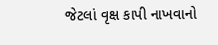જેટલાં વૃક્ષ કાપી નાખવાનો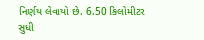નિર્ણય લેવાયો છે. 6.50 કિલોમીટર સુધી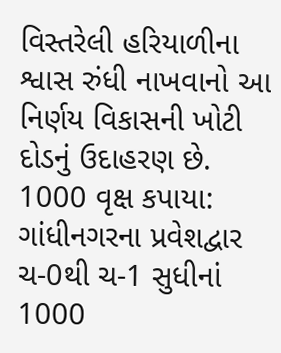વિસ્તરેલી હરિયાળીના શ્વાસ રુંધી નાખવાનો આ નિર્ણય વિકાસની ખોટી દોડનું ઉદાહરણ છે.
1000 વૃક્ષ કપાયા: ગાંધીનગરના પ્રવેશદ્વાર ચ-0થી ચ-1 સુધીનાં 1000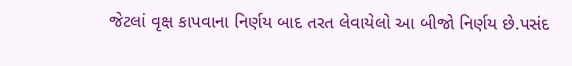જેટલાં વૃક્ષ કાપવાના નિર્ણય બાદ તરત લેવાયેલો આ બીજો નિર્ણય છે.પસંદ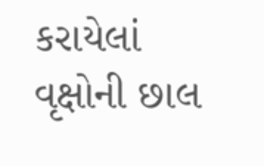કરાયેલાં વૃક્ષોની છાલ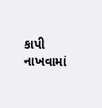કાપી નાખવામાં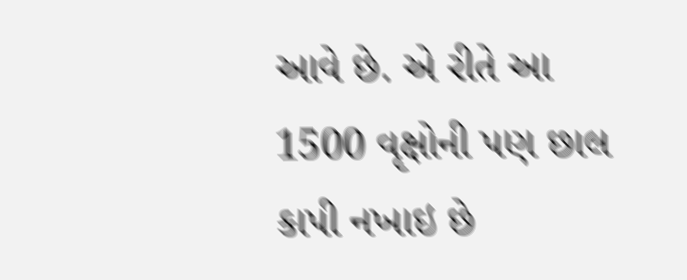આવે છે. એ રીતે આ 1500 વૃક્ષોની પણ છાલ કાપી નખાઇ છે